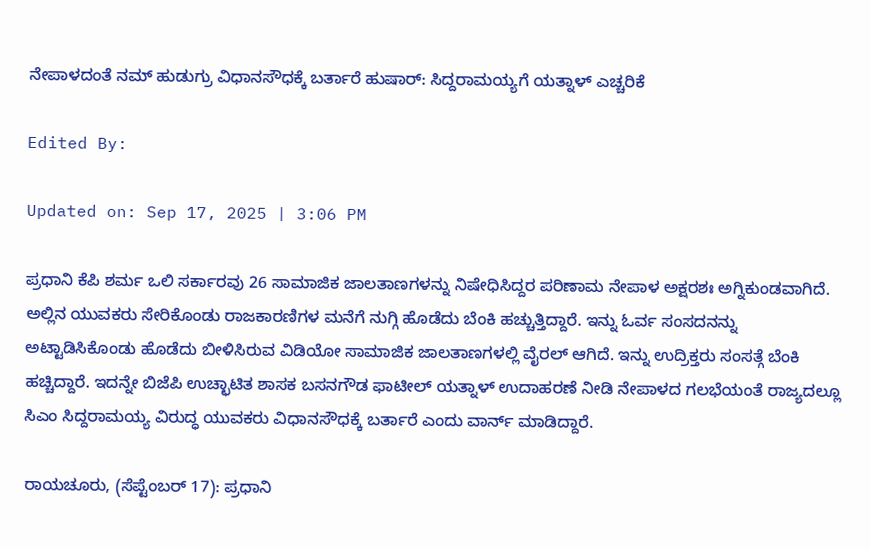ನೇಪಾಳದಂತೆ ನಮ್ ಹುಡುಗ್ರು ವಿಧಾನಸೌಧಕ್ಕೆ ಬರ್ತಾರೆ ಹುಷಾರ್: ಸಿದ್ದರಾಮಯ್ಯಗೆ ಯತ್ನಾಳ್ ಎಚ್ಚರಿಕೆ

Edited By:

Updated on: Sep 17, 2025 | 3:06 PM

ಪ್ರಧಾನಿ ಕೆಪಿ ಶರ್ಮ ಒಲಿ ಸರ್ಕಾರವು 26 ಸಾಮಾಜಿಕ ಜಾಲತಾಣಗಳನ್ನು ನಿಷೇಧಿಸಿದ್ದರ ಪರಿಣಾಮ ನೇಪಾಳ ಅಕ್ಷರಶಃ ಅಗ್ನಿಕುಂಡವಾಗಿದೆ. ಅಲ್ಲಿನ ಯುವಕರು ಸೇರಿಕೊಂಡು ರಾಜಕಾರಣಿಗಳ ಮನೆಗೆ ನುಗ್ಗಿ ಹೊಡೆದು ಬೆಂಕಿ ಹಚ್ಚುತ್ತಿದ್ದಾರೆ. ಇನ್ನು ಓರ್ವ ಸಂಸದನನ್ನು ಅಟ್ಟಾಡಿಸಿಕೊಂಡು ಹೊಡೆದು ಬೀಳಿಸಿರುವ ವಿಡಿಯೋ ಸಾಮಾಜಿಕ ಜಾಲತಾಣಗಳಲ್ಲಿ ವೈರಲ್ ಆಗಿದೆ. ಇನ್ನು ಉದ್ರಿಕ್ತರು ಸಂಸತ್ಗೆ ಬೆಂಕಿ ಹಚ್ಚಿದ್ದಾರೆ. ಇದನ್ನೇ ಬಿಜೆಪಿ ಉಚ್ಛಾಟಿತ ಶಾಸಕ ಬಸನಗೌಡ ಫಾಟೀಲ್ ಯತ್ನಾಳ್ ಉದಾಹರಣೆ ನೀಡಿ ನೇಪಾಳದ ಗಲಭೆಯಂತೆ ರಾಜ್ಯದಲ್ಲೂ ಸಿಎಂ ಸಿದ್ದರಾಮಯ್ಯ ವಿರುದ್ಧ ಯುವಕರು ವಿಧಾನಸೌಧಕ್ಕೆ ಬರ್ತಾರೆ ಎಂದು ವಾರ್ನ್ ಮಾಡಿದ್ದಾರೆ.

ರಾಯಚೂರು, (ಸೆಪ್ಟೆಂಬರ್ 17): ಪ್ರಧಾನಿ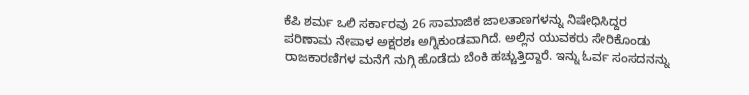ಕೆಪಿ ಶರ್ಮ ಒಲಿ ಸರ್ಕಾರವು 26 ಸಾಮಾಜಿಕ ಜಾಲತಾಣಗಳನ್ನು ನಿಷೇಧಿಸಿದ್ದರ ಪರಿಣಾಮ ನೇಪಾಳ ಅಕ್ಷರಶಃ ಅಗ್ನಿಕುಂಡವಾಗಿದೆ. ಅಲ್ಲಿನ ಯುವಕರು ಸೇರಿಕೊಂಡು ರಾಜಕಾರಣಿಗಳ ಮನೆಗೆ ನುಗ್ಗಿ ಹೊಡೆದು ಬೆಂಕಿ ಹಚ್ಚುತ್ತಿದ್ದಾರೆ. ಇನ್ನು ಓರ್ವ ಸಂಸದನನ್ನು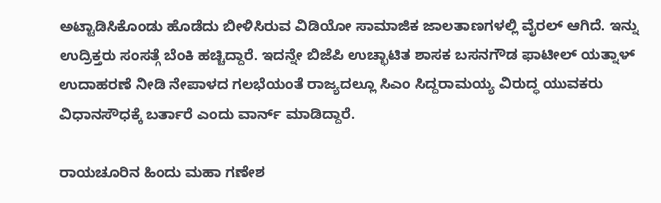ಅಟ್ಟಾಡಿಸಿಕೊಂಡು ಹೊಡೆದು ಬೀಳಿಸಿರುವ ವಿಡಿಯೋ ಸಾಮಾಜಿಕ ಜಾಲತಾಣಗಳಲ್ಲಿ ವೈರಲ್ ಆಗಿದೆ. ಇನ್ನು ಉದ್ರಿಕ್ತರು ಸಂಸತ್ಗೆ ಬೆಂಕಿ ಹಚ್ಚಿದ್ದಾರೆ. ಇದನ್ನೇ ಬಿಜೆಪಿ ಉಚ್ಛಾಟಿತ ಶಾಸಕ ಬಸನಗೌಡ ಫಾಟೀಲ್ ಯತ್ನಾಳ್ ಉದಾಹರಣೆ ನೀಡಿ ನೇಪಾಳದ ಗಲಭೆಯಂತೆ ರಾಜ್ಯದಲ್ಲೂ ಸಿಎಂ ಸಿದ್ದರಾಮಯ್ಯ ವಿರುದ್ಧ ಯುವಕರು ವಿಧಾನಸೌಧಕ್ಕೆ ಬರ್ತಾರೆ ಎಂದು ವಾರ್ನ್ ಮಾಡಿದ್ದಾರೆ.

ರಾಯಚೂರಿನ ಹಿಂದು ಮಹಾ ಗಣೇಶ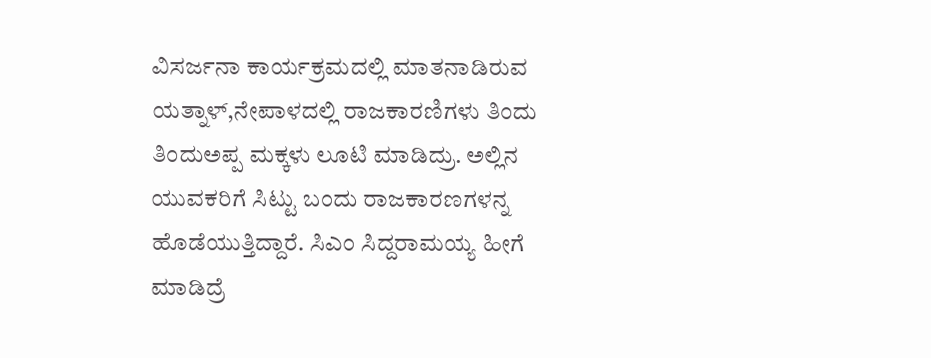ವಿಸರ್ಜನಾ ಕಾರ್ಯಕ್ರಮದಲ್ಲಿ ಮಾತನಾಡಿರುವ ಯತ್ನಾಳ್,ನೇಪಾಳದಲ್ಲಿ ರಾಜಕಾರಣಿಗಳು ತಿಂದು ತಿಂದುಅಪ್ಪ ಮಕ್ಕಳು ಲೂಟಿ ಮಾಡಿದ್ರು. ಅಲ್ಲಿನ ಯುವಕರಿಗೆ ಸಿಟ್ಟು ಬಂದು ರಾಜಕಾರಣಗಳನ್ನ ಹೊಡೆಯುತ್ತಿದ್ದಾರೆ. ಸಿಎಂ ಸಿದ್ದರಾಮಯ್ಯ ಹೀಗೆ ಮಾಡಿದ್ರೆ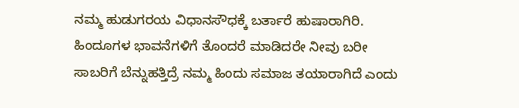ನಮ್ಮ ಹುಡುಗರಯ ವಿಧಾನಸೌಧಕ್ಕೆ ಬರ್ತಾರೆ ಹುಷಾರಾಗಿರಿ. ಹಿಂದೂಗಳ ಭಾವನೆಗಳಿಗೆ ತೊಂದರೆ ಮಾಡಿದರೇ ನೀವು ಬರೀ ಸಾಬರಿಗೆ ಬೆನ್ನುಹತ್ತಿದ್ರೆ ನಮ್ಮ ಹಿಂದು ಸಮಾಜ ತಯಾರಾಗಿದೆ ಎಂದು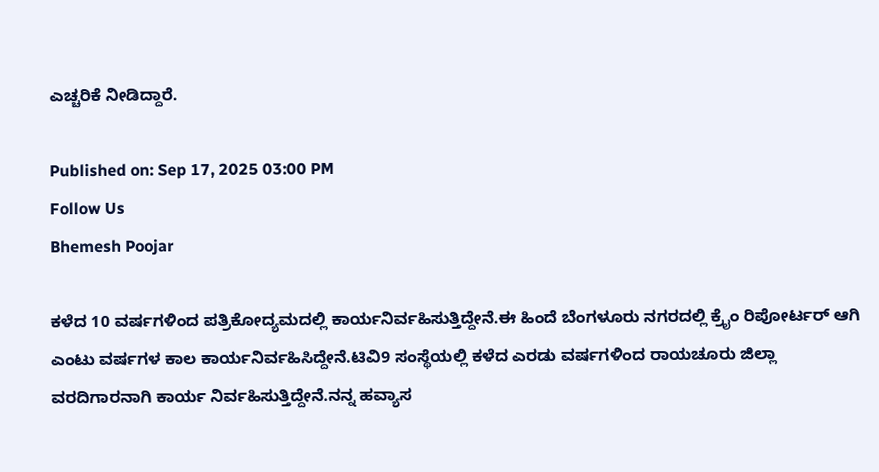ಎಚ್ಚರಿಕೆ ನೀಡಿದ್ದಾರೆ.

Published on: Sep 17, 2025 03:00 PM
Follow Us
Bhemesh Poojar

ಕಳೆದ 10 ವರ್ಷಗಳಿಂದ ಪತ್ರಿಕೋದ್ಯಮದಲ್ಲಿ ಕಾರ್ಯನಿರ್ವಹಿಸುತ್ತಿದ್ದೇನೆ.ಈ ಹಿಂದೆ ಬೆಂಗಳೂರು ನಗರದಲ್ಲಿ ಕ್ರೈಂ ರಿಪೋರ್ಟರ್ ಆಗಿ ಎಂಟು ವರ್ಷಗಳ ಕಾಲ ಕಾರ್ಯನಿರ್ವಹಿಸಿದ್ದೇನೆ.ಟಿವಿ9 ಸಂಸ್ಥೆಯಲ್ಲಿ ಕಳೆದ ಎರಡು ವರ್ಷಗಳಿಂದ ರಾಯಚೂರು ಜಿಲ್ಲಾ ವರದಿಗಾರನಾಗಿ ಕಾರ್ಯ ನಿರ್ವಹಿಸುತ್ತಿದ್ದೇನೆ.ನನ್ನ ಹವ್ಯಾಸ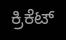ಕ್ರಿಕೆಟ್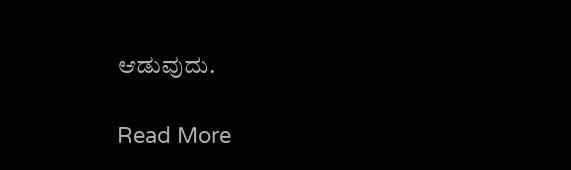ಆಡುವುದು.

Read More